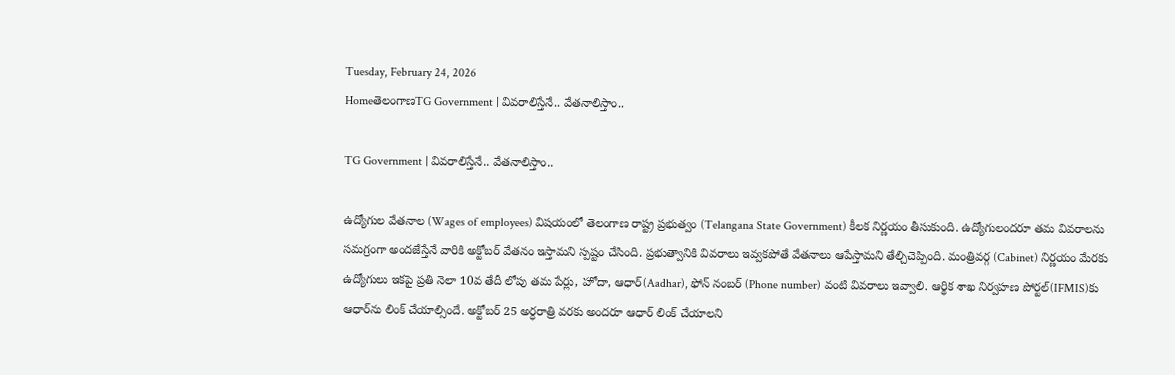Tuesday, February 24, 2026
HomeతెలంగాణTG Government | వివరాలిస్తేనే.. వేతనాలిస్తాం..

TG Government | వివరాలిస్తేనే.. వేతనాలిస్తాం..

ఉద్యోగుల వేతనాల (Wages of employees) విషయంలో తెలంగాణ రాష్ట్ర ప్రభుత్వం (Telangana State Government) కీలక నిర్ణయం తీసుకుంది. ఉద్యోగులందరూ తమ వివరాలను సమగ్రంగా అందజేస్తేనే వారికి అక్టోబర్ వేతనం ఇస్తామని స్పష్టం చేసింది. ప్రభుత్వానికి వివరాలు ఇవ్వకపోతే వేతనాలు ఆపేస్తామని తేల్చిచెప్పింది. మంత్రివర్గ (Cabinet) నిర్ణయం మేరకు ఉద్యోగులు ఇకపై ప్రతి నెలా 10వ తేదీ లోపు తమ పేర్లు, హోదా, ఆధార్(Aadhar), ఫోన్ నంబర్ (Phone number) వంటి వివరాలు ఇవ్వాలి. ఆర్థిక శాఖ నిర్వహణ పోర్టల్(IFMIS)కు ఆధార్‌ను లింక్ చేయాల్సిందే. అక్టోబర్ 25 అర్ధరాత్రి వరకు అందరూ ఆధార్ లింక్ చేయాలని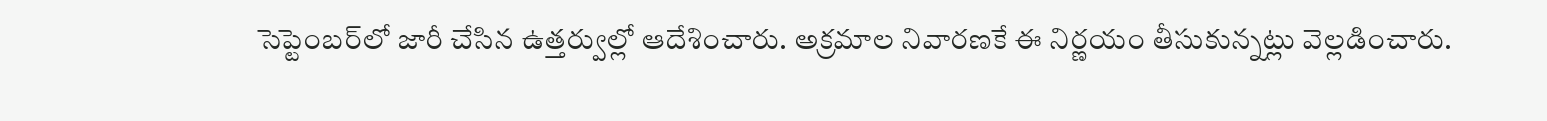సెప్టెంబర్‌లో జారీ చేసిన ఉత్తర్వుల్లో ఆదేశించారు. అక్రమాల నివారణకే ఈ నిర్ణయం తీసుకున్నట్లు వెల్లడించారు.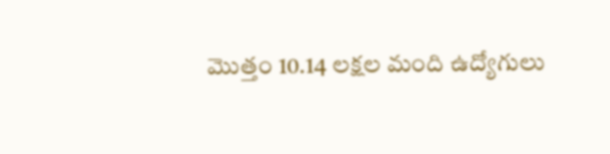మొత్తం 10.14 లక్షల మంది ఉద్యోగులు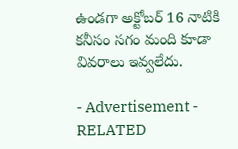ఉండగా అక్టోబర్ 16 నాటికి కనీసం సగం మంది కూడా వివరాలు ఇవ్వలేదు.

- Advertisement -
RELATED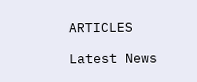ARTICLES

Latest News